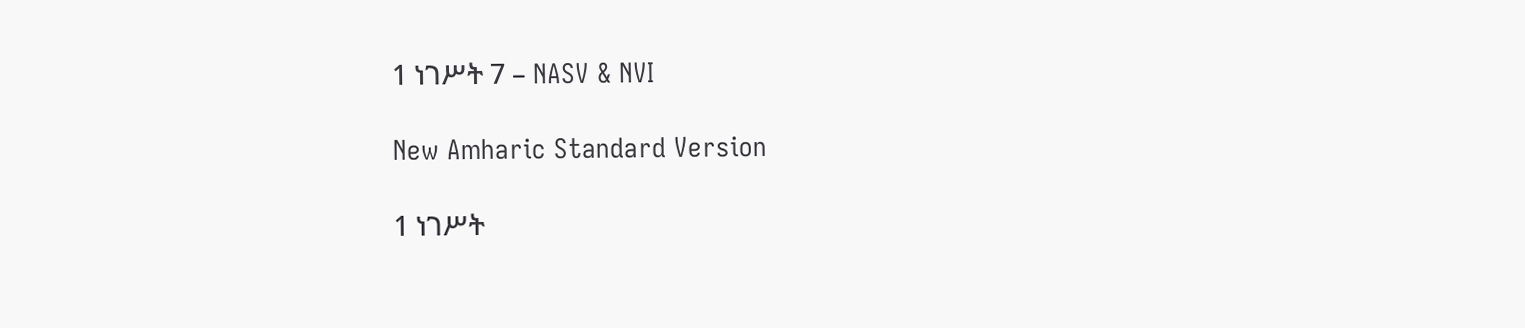1 ነገሥት 7 – NASV & NVI

New Amharic Standard Version

1 ነገሥት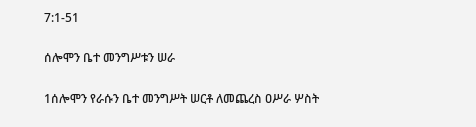7:1-51

ሰሎሞን ቤተ መንግሥቱን ሠራ

1ሰሎሞን የራሱን ቤተ መንግሥት ሠርቶ ለመጨረስ ዐሥራ ሦስት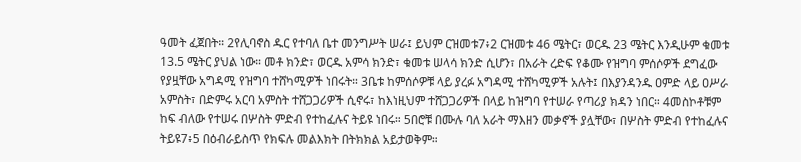ዓመት ፈጀበት። 2የሊባኖስ ዱር የተባለ ቤተ መንግሥት ሠራ፤ ይህም ርዝመቱ7፥2 ርዝመቱ 46 ሜትር፣ ወርዱ 23 ሜትር እንዲሁም ቁመቱ 13.5 ሜትር ያህል ነው። መቶ ክንድ፣ ወርዱ አምሳ ክንድ፣ ቁመቱ ሠላሳ ክንድ ሲሆን፣ በአራት ረድፍ የቆሙ የዝግባ ምሰሶዎች ደግፈው የያዟቸው አግዳሚ የዝግባ ተሸካሚዎች ነበሩት። 3ቤቱ ከምሰሶዎቹ ላይ ያረፉ አግዳሚ ተሸካሚዎች አሉት፤ በእያንዳንዱ ዐምድ ላይ ዐሥራ አምስት፣ በድምሩ አርባ አምስት ተሸጋጋሪዎች ሲኖሩ፣ ከእነዚህም ተሸጋጋሪዎች በላይ ከዝግባ የተሠራ የጣሪያ ክዳን ነበር። 4መስኮቶቹም ከፍ ብለው የተሠሩ በሦስት ምድብ የተከፈሉና ትይዩ ነበሩ። 5በሮቹ በሙሉ ባለ አራት ማእዘን መቃኖች ያሏቸው፣ በሦስት ምድብ የተከፈሉና ትይዩ7፥5 በዕብራይስጥ የክፍሉ መልእክት በትክክል አይታወቅም።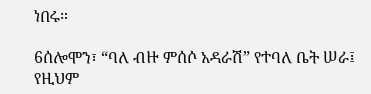ነበሩ።

6ሰሎሞን፣ “ባለ ብዙ ምሰሶ አዳራሽ” የተባለ ቤት ሠራ፤ የዚህም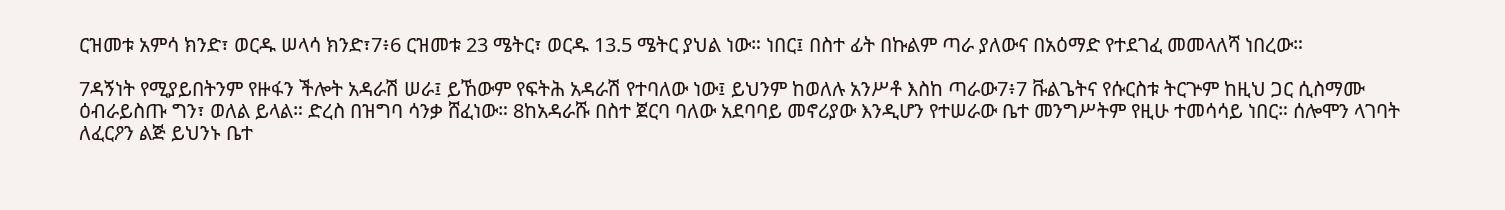ርዝመቱ አምሳ ክንድ፣ ወርዱ ሠላሳ ክንድ፣7፥6 ርዝመቱ 23 ሜትር፣ ወርዱ 13.5 ሜትር ያህል ነው። ነበር፤ በስተ ፊት በኩልም ጣራ ያለውና በአዕማድ የተደገፈ መመላለሻ ነበረው።

7ዳኝነት የሚያይበትንም የዙፋን ችሎት አዳራሽ ሠራ፤ ይኸውም የፍትሕ አዳራሽ የተባለው ነው፤ ይህንም ከወለሉ አንሥቶ እስከ ጣራው7፥7 ቩልጌትና የሱርስቱ ትርጕም ከዚህ ጋር ሲስማሙ ዕብራይስጡ ግን፣ ወለል ይላል። ድረስ በዝግባ ሳንቃ ሸፈነው። 8ከአዳራሹ በስተ ጀርባ ባለው አደባባይ መኖሪያው እንዲሆን የተሠራው ቤተ መንግሥትም የዚሁ ተመሳሳይ ነበር። ሰሎሞን ላገባት ለፈርዖን ልጅ ይህንኑ ቤተ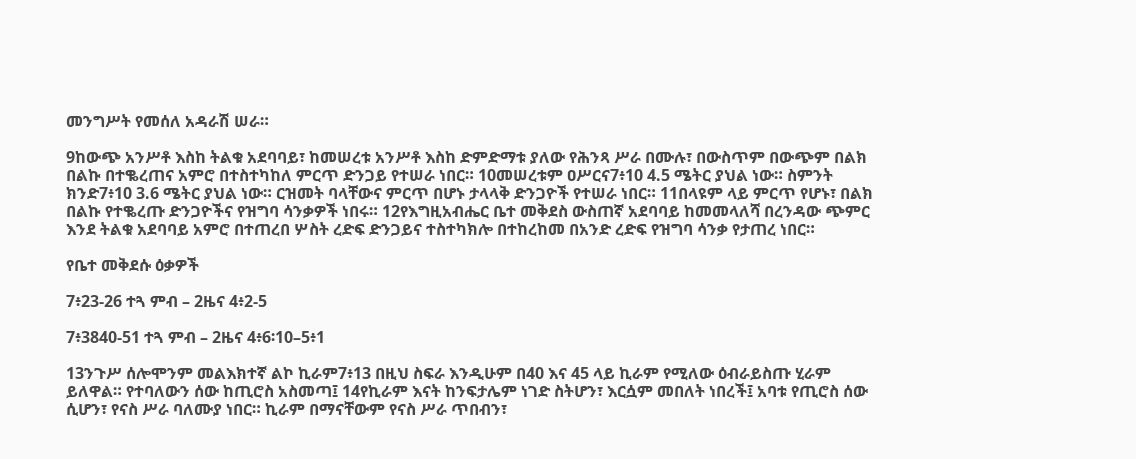መንግሥት የመሰለ አዳራሽ ሠራ።

9ከውጭ አንሥቶ እስከ ትልቁ አደባባይ፣ ከመሠረቱ አንሥቶ እስከ ድምድማቱ ያለው የሕንጻ ሥራ በሙሉ፣ በውስጥም በውጭም በልክ በልኩ በተቈረጠና አምሮ በተስተካከለ ምርጥ ድንጋይ የተሠራ ነበር። 10መሠረቱም ዐሥርና7፥10 4.5 ሜትር ያህል ነው። ስምንት ክንድ7፥10 3.6 ሜትር ያህል ነው። ርዝመት ባላቸውና ምርጥ በሆኑ ታላላቅ ድንጋዮች የተሠራ ነበር። 11በላዩም ላይ ምርጥ የሆኑ፣ በልክ በልኩ የተቈረጡ ድንጋዮችና የዝግባ ሳንቃዎች ነበሩ። 12የእግዚአብሔር ቤተ መቅደስ ውስጠኛ አደባባይ ከመመላለሻ በረንዳው ጭምር እንደ ትልቁ አደባባይ አምሮ በተጠረበ ሦስት ረድፍ ድንጋይና ተስተካክሎ በተከረከመ በአንድ ረድፍ የዝግባ ሳንቃ የታጠረ ነበር።

የቤተ መቅደሱ ዕቃዎች

7፥23-26 ተጓ ምብ – 2ዜና 4፥2-5

7፥3840-51 ተጓ ምብ – 2ዜና 4፥6፡10–5፥1

13ንጉሥ ሰሎሞንም መልእክተኛ ልኮ ኪራም7፥13 በዚህ ስፍራ እንዲሁም በ40 እና 45 ላይ ኪራም የሚለው ዕብራይስጡ ሂራም ይለዋል። የተባለውን ሰው ከጢሮስ አስመጣ፤ 14የኪራም እናት ከንፍታሌም ነገድ ስትሆን፣ እርሷም መበለት ነበረች፤ አባቱ የጢሮስ ሰው ሲሆን፣ የናስ ሥራ ባለሙያ ነበር። ኪራም በማናቸውም የናስ ሥራ ጥበብን፣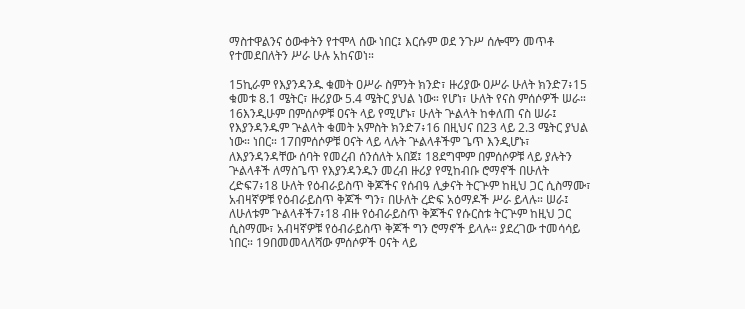ማስተዋልንና ዕውቀትን የተሞላ ሰው ነበር፤ እርሱም ወደ ንጉሥ ሰሎሞን መጥቶ የተመደበለትን ሥራ ሁሉ አከናወነ።

15ኪራም የእያንዳንዱ ቁመት ዐሥራ ስምንት ክንድ፣ ዙሪያው ዐሥራ ሁለት ክንድ7፥15 ቁመቱ 8.1 ሜትር፣ ዙሪያው 5.4 ሜትር ያህል ነው። የሆነ፣ ሁለት የናስ ምሰሶዎች ሠራ። 16እንዲሁም በምሰሶዎቹ ዐናት ላይ የሚሆኑ፣ ሁለት ጕልላት ከቀለጠ ናስ ሠራ፤ የእያንዳንዱም ጕልላት ቁመት አምስት ክንድ7፥16 በዚህና በ23 ላይ 2.3 ሜትር ያህል ነው። ነበር። 17በምሰሶዎቹ ዐናት ላይ ላሉት ጕልላቶችም ጌጥ እንዲሆኑ፣ ለእያንዳንዳቸው ሰባት የመረብ ሰንሰለት አበጀ፤ 18ደግሞም በምሰሶዎቹ ላይ ያሉትን ጕልላቶች ለማስጌጥ የእያንዳንዱን መረብ ዙሪያ የሚከብቡ ሮማኖች በሁለት ረድፍ7፥18 ሁለት የዕብራይስጥ ቅጆችና የሰብዓ ሊቃናት ትርጕም ከዚህ ጋር ሲስማሙ፣ አብዛኛዎቹ የዕብራይስጥ ቅጆች ግን፣ በሁለት ረድፍ አዕማዶች ሥራ ይላሉ። ሠራ፤ ለሁለቱም ጕልላቶች7፥18 ብዙ የዕብራይስጥ ቅጆችና የሱርስቱ ትርጕም ከዚህ ጋር ሲስማሙ፣ አብዛኛዎቹ የዕብራይስጥ ቅጆች ግን ሮማኖች ይላሉ። ያደረገው ተመሳሳይ ነበር። 19በመመላለሻው ምሰሶዎች ዐናት ላይ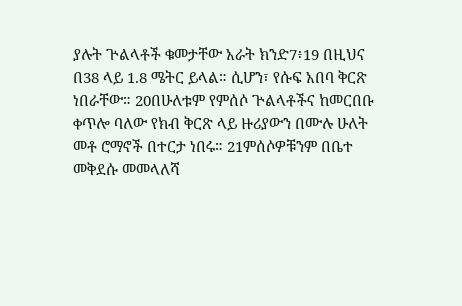ያሉት ጕልላቶች ቁመታቸው አራት ክንድ7፥19 በዚህና በ38 ላይ 1.8 ሜትር ይላል። ሲሆን፣ የሱፍ አበባ ቅርጽ ነበራቸው። 20በሁለቱም የምሰሶ ጕልላቶችና ከመርበቡ ቀጥሎ ባለው የክብ ቅርጽ ላይ ዙሪያውን በሙሉ ሁለት መቶ ሮማኖች በተርታ ነበሩ። 21ምሰሶዎቹንም በቤተ መቅደሱ መመላለሻ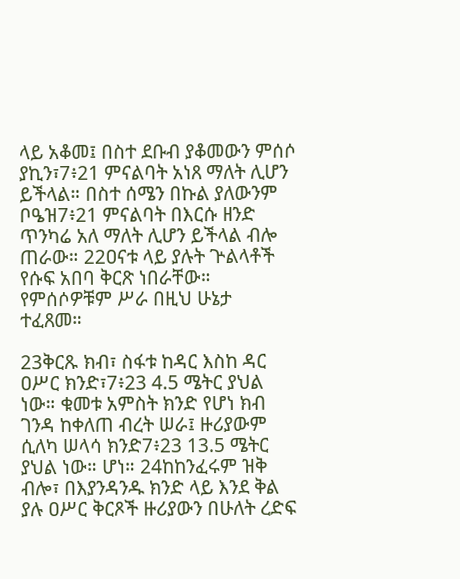ላይ አቆመ፤ በስተ ደቡብ ያቆመውን ምሰሶ ያኪን፣7፥21 ምናልባት አነጸ ማለት ሊሆን ይችላል። በስተ ሰሜን በኩል ያለውንም ቦዔዝ7፥21 ምናልባት በእርሱ ዘንድ ጥንካሬ አለ ማለት ሊሆን ይችላል ብሎ ጠራው። 22ዐናቱ ላይ ያሉት ጕልላቶች የሱፍ አበባ ቅርጽ ነበራቸው። የምሰሶዎቹም ሥራ በዚህ ሁኔታ ተፈጸመ።

23ቅርጹ ክብ፣ ስፋቱ ከዳር እስከ ዳር ዐሥር ክንድ፣7፥23 4.5 ሜትር ያህል ነው። ቁመቱ አምስት ክንድ የሆነ ክብ ገንዳ ከቀለጠ ብረት ሠራ፤ ዙሪያውም ሲለካ ሠላሳ ክንድ7፥23 13.5 ሜትር ያህል ነው። ሆነ። 24ከከንፈሩም ዝቅ ብሎ፣ በእያንዳንዱ ክንድ ላይ እንደ ቅል ያሉ ዐሥር ቅርጾች ዙሪያውን በሁለት ረድፍ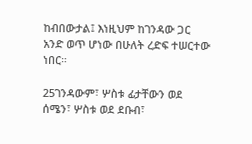ከብበውታል፤ እነዚህም ከገንዳው ጋር አንድ ወጥ ሆነው በሁለት ረድፍ ተሠርተው ነበር።

25ገንዳውም፣ ሦስቱ ፊታቸውን ወደ ሰሜን፣ ሦስቱ ወደ ደቡብ፣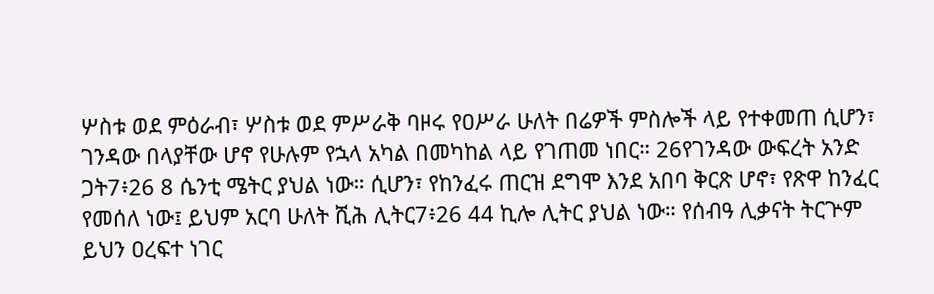ሦስቱ ወደ ምዕራብ፣ ሦስቱ ወደ ምሥራቅ ባዞሩ የዐሥራ ሁለት በሬዎች ምስሎች ላይ የተቀመጠ ሲሆን፣ ገንዳው በላያቸው ሆኖ የሁሉም የኋላ አካል በመካከል ላይ የገጠመ ነበር። 26የገንዳው ውፍረት አንድ ጋት7፥26 8 ሴንቲ ሜትር ያህል ነው። ሲሆን፣ የከንፈሩ ጠርዝ ደግሞ እንደ አበባ ቅርጽ ሆኖ፣ የጽዋ ከንፈር የመሰለ ነው፤ ይህም አርባ ሁለት ሺሕ ሊትር7፥26 44 ኪሎ ሊትር ያህል ነው። የሰብዓ ሊቃናት ትርጕም ይህን ዐረፍተ ነገር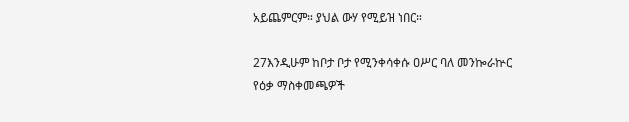አይጨምርም። ያህል ውሃ የሚይዝ ነበር።

27እንዲሁም ከቦታ ቦታ የሚንቀሳቀሱ ዐሥር ባለ መንኰራኵር የዕቃ ማስቀመጫዎች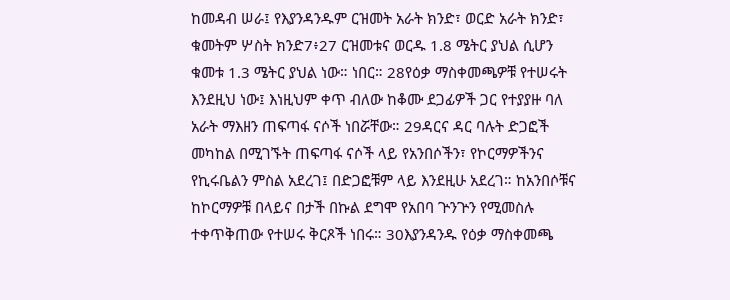ከመዳብ ሠራ፤ የእያንዳንዱም ርዝመት አራት ክንድ፣ ወርድ አራት ክንድ፣ ቁመትም ሦስት ክንድ7፥27 ርዝመቱና ወርዱ 1.8 ሜትር ያህል ሲሆን ቁመቱ 1.3 ሜትር ያህል ነው። ነበር። 28የዕቃ ማስቀመጫዎቹ የተሠሩት እንደዚህ ነው፤ እነዚህም ቀጥ ብለው ከቆሙ ደጋፊዎች ጋር የተያያዙ ባለ አራት ማእዘን ጠፍጣፋ ናሶች ነበሯቸው። 29ዳርና ዳር ባሉት ድጋፎች መካከል በሚገኙት ጠፍጣፋ ናሶች ላይ የአንበሶችን፣ የኮርማዎችንና የኪሩቤልን ምስል አደረገ፤ በድጋፎቹም ላይ እንደዚሁ አደረገ። ከአንበሶቹና ከኮርማዎቹ በላይና በታች በኩል ደግሞ የአበባ ጕንጕን የሚመስሉ ተቀጥቅጠው የተሠሩ ቅርጾች ነበሩ። 30እያንዳንዱ የዕቃ ማስቀመጫ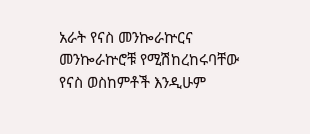አራት የናስ መንኰራኵርና መንኰራኵሮቹ የሚሽከረከሩባቸው የናስ ወስከምቶች እንዲሁም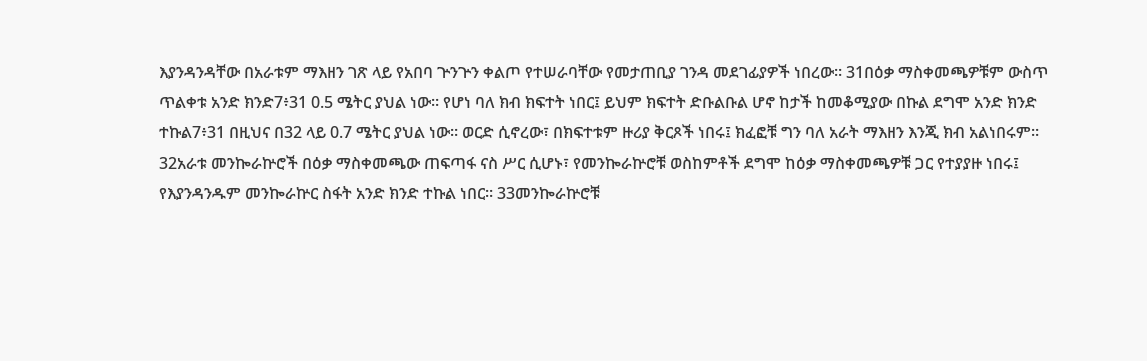እያንዳንዳቸው በአራቱም ማእዘን ገጽ ላይ የአበባ ጕንጕን ቀልጦ የተሠራባቸው የመታጠቢያ ገንዳ መደገፊያዎች ነበረው። 31በዕቃ ማስቀመጫዎቹም ውስጥ ጥልቀቱ አንድ ክንድ7፥31 0.5 ሜትር ያህል ነው። የሆነ ባለ ክብ ክፍተት ነበር፤ ይህም ክፍተት ድቡልቡል ሆኖ ከታች ከመቆሚያው በኩል ደግሞ አንድ ክንድ ተኩል7፥31 በዚህና በ32 ላይ 0.7 ሜትር ያህል ነው። ወርድ ሲኖረው፣ በክፍተቱም ዙሪያ ቅርጾች ነበሩ፤ ክፈፎቹ ግን ባለ አራት ማእዘን እንጂ ክብ አልነበሩም። 32አራቱ መንኰራኵሮች በዕቃ ማስቀመጫው ጠፍጣፋ ናስ ሥር ሲሆኑ፣ የመንኰራኵሮቹ ወስከምቶች ደግሞ ከዕቃ ማስቀመጫዎቹ ጋር የተያያዙ ነበሩ፤ የእያንዳንዱም መንኰራኵር ስፋት አንድ ክንድ ተኩል ነበር። 33መንኰራኵሮቹ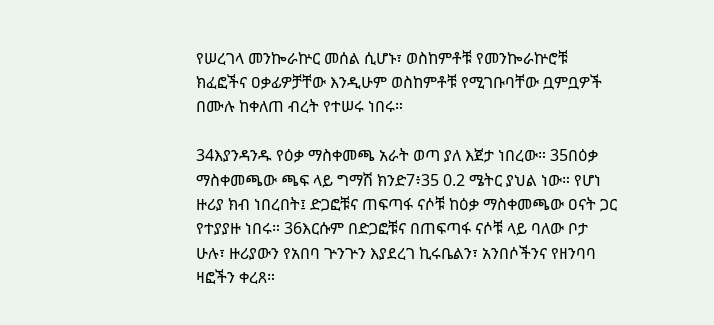የሠረገላ መንኰራኵር መሰል ሲሆኑ፣ ወስከምቶቹ የመንኰራኵሮቹ ክፈፎችና ዐቃፊዎቻቸው እንዲሁም ወስከምቶቹ የሚገቡባቸው ቧምቧዎች በሙሉ ከቀለጠ ብረት የተሠሩ ነበሩ።

34እያንዳንዱ የዕቃ ማስቀመጫ አራት ወጣ ያለ እጀታ ነበረው። 35በዕቃ ማስቀመጫው ጫፍ ላይ ግማሽ ክንድ7፥35 0.2 ሜትር ያህል ነው። የሆነ ዙሪያ ክብ ነበረበት፤ ድጋፎቹና ጠፍጣፋ ናሶቹ ከዕቃ ማስቀመጫው ዐናት ጋር የተያያዙ ነበሩ። 36እርሱም በድጋፎቹና በጠፍጣፋ ናሶቹ ላይ ባለው ቦታ ሁሉ፣ ዙሪያውን የአበባ ጕንጕን እያደረገ ኪሩቤልን፣ አንበሶችንና የዘንባባ ዛፎችን ቀረጸ።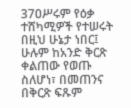37ዐሥሩም የዕቃ ተሸካሚዎች የተሠሩት በዚህ ሁኔታ ነበር፤ ሁሉም ከአንድ ቅርጽ ቀልጠው የወጡ ስለሆነ፣ በመጠንና በቅርጽ ፍጹም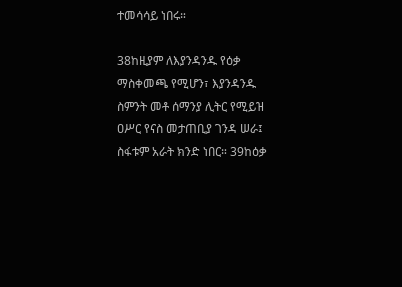ተመሳሳይ ነበሩ።

38ከዚያም ለእያንዳንዱ የዕቃ ማስቀመጫ የሚሆን፣ እያንዳንዱ ስምንት መቶ ሰማንያ ሊትር የሚይዝ ዐሥር የናስ መታጠቢያ ገንዳ ሠራ፤ ስፋቱም አራት ክንድ ነበር። 39ከዕቃ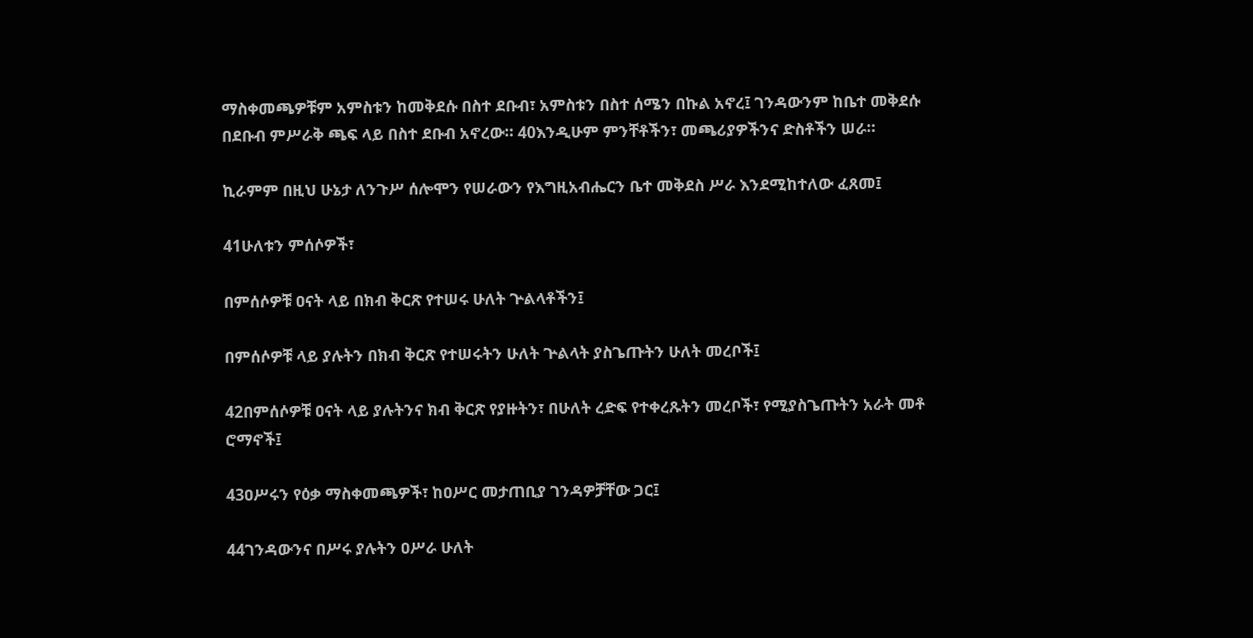ማስቀመጫዎቹም አምስቱን ከመቅደሱ በስተ ደቡብ፣ አምስቱን በስተ ሰሜን በኩል አኖረ፤ ገንዳውንም ከቤተ መቅደሱ በደቡብ ምሥራቅ ጫፍ ላይ በስተ ደቡብ አኖረው። 40እንዲሁም ምንቸቶችን፣ መጫሪያዎችንና ድስቶችን ሠራ።

ኪራምም በዚህ ሁኔታ ለንጉሥ ሰሎሞን የሠራውን የእግዚአብሔርን ቤተ መቅደስ ሥራ እንደሚከተለው ፈጸመ፤

41ሁለቱን ምሰሶዎች፣

በምሰሶዎቹ ዐናት ላይ በክብ ቅርጽ የተሠሩ ሁለት ጕልላቶችን፤

በምሰሶዎቹ ላይ ያሉትን በክብ ቅርጽ የተሠሩትን ሁለት ጕልላት ያስጌጡትን ሁለት መረቦች፤

42በምሰሶዎቹ ዐናት ላይ ያሉትንና ክብ ቅርጽ የያዙትን፣ በሁለት ረድፍ የተቀረጹትን መረቦች፣ የሚያስጌጡትን አራት መቶ ሮማኖች፤

43ዐሥሩን የዕቃ ማስቀመጫዎች፣ ከዐሥር መታጠቢያ ገንዳዎቻቸው ጋር፤

44ገንዳውንና በሥሩ ያሉትን ዐሥራ ሁለት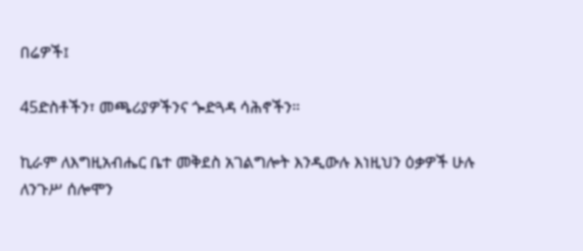በሬዎች፤

45ድስቶችን፣ መጫሪያዎችንና ጐድጓዳ ሳሕኖችን።

ኪራም ለእግዚአብሔር ቤተ መቅደስ አገልግሎት እንዲውሉ እነዚህን ዕቃዎች ሁሉ ለንጉሥ ሰሎሞን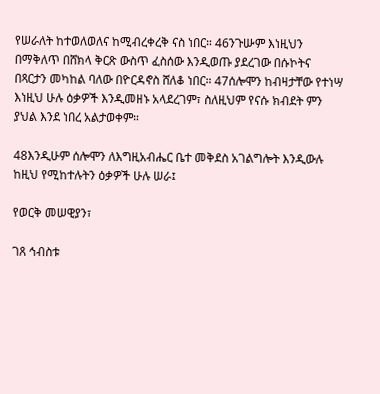የሠራለት ከተወለወለና ከሚብረቀረቅ ናስ ነበር። 46ንጉሡም እነዚህን በማቅለጥ በሸክላ ቅርጽ ውስጥ ፈስሰው እንዲወጡ ያደረገው በሱኮትና በጻርታን መካከል ባለው በዮርዳኖስ ሸለቆ ነበር። 47ሰሎሞን ከብዛታቸው የተነሣ እነዚህ ሁሉ ዕቃዎች እንዲመዘኑ አላደረገም፣ ስለዚህም የናሱ ክብደት ምን ያህል እንደ ነበረ አልታወቀም።

48እንዲሁም ሰሎሞን ለእግዚአብሔር ቤተ መቅደስ አገልግሎት እንዲውሉ ከዚህ የሚከተሉትን ዕቃዎች ሁሉ ሠራ፤

የወርቅ መሠዊያን፣

ገጸ ኅብስቱ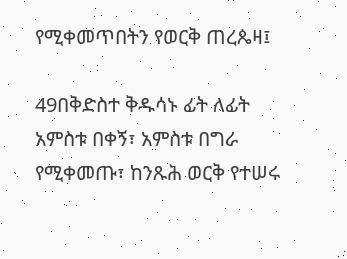የሚቀመጥበትን የወርቅ ጠረጴዛ፤

49በቅድስተ ቅዱሳኑ ፊት ለፊት አምስቱ በቀኝ፣ አምስቱ በግራ የሚቀመጡ፣ ከንጹሕ ወርቅ የተሠሩ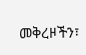መቅረዞችን፣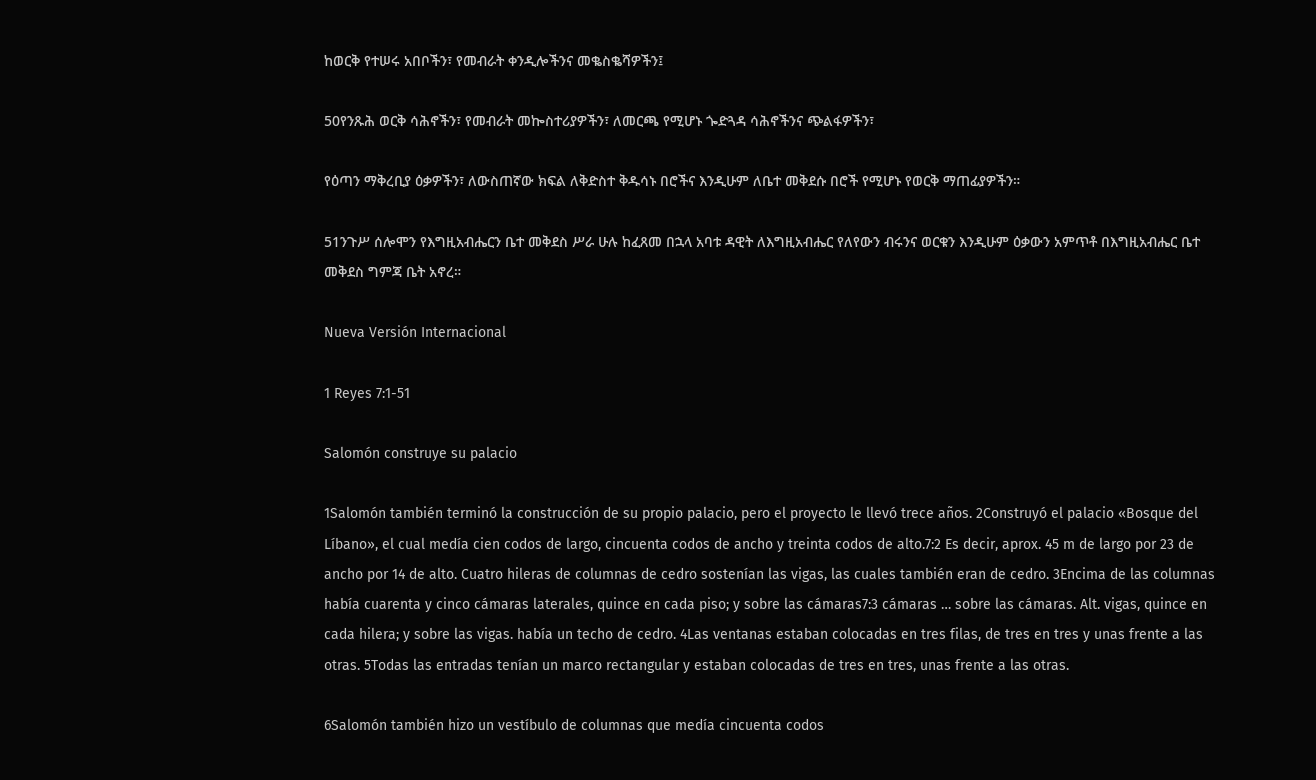ከወርቅ የተሠሩ አበቦችን፣ የመብራት ቀንዲሎችንና መቈስቈሻዎችን፤

50የንጹሕ ወርቅ ሳሕኖችን፣ የመብራት መኰስተሪያዎችን፣ ለመርጫ የሚሆኑ ጐድጓዳ ሳሕኖችንና ጭልፋዎችን፣

የዕጣን ማቅረቢያ ዕቃዎችን፣ ለውስጠኛው ክፍል ለቅድስተ ቅዱሳኑ በሮችና እንዲሁም ለቤተ መቅደሱ በሮች የሚሆኑ የወርቅ ማጠፊያዎችን።

51ንጉሥ ሰሎሞን የእግዚአብሔርን ቤተ መቅደስ ሥራ ሁሉ ከፈጸመ በኋላ አባቱ ዳዊት ለእግዚአብሔር የለየውን ብሩንና ወርቁን እንዲሁም ዕቃውን አምጥቶ በእግዚአብሔር ቤተ መቅደስ ግምጃ ቤት አኖረ።

Nueva Versión Internacional

1 Reyes 7:1-51

Salomón construye su palacio

1Salomón también terminó la construcción de su propio palacio, pero el proyecto le llevó trece años. 2Construyó el palacio «Bosque del Líbano», el cual medía cien codos de largo, cincuenta codos de ancho y treinta codos de alto.7:2 Es decir, aprox. 45 m de largo por 23 de ancho por 14 de alto. Cuatro hileras de columnas de cedro sostenían las vigas, las cuales también eran de cedro. 3Encima de las columnas había cuarenta y cinco cámaras laterales, quince en cada piso; y sobre las cámaras7:3 cámaras … sobre las cámaras. Alt. vigas, quince en cada hilera; y sobre las vigas. había un techo de cedro. 4Las ventanas estaban colocadas en tres filas, de tres en tres y unas frente a las otras. 5Todas las entradas tenían un marco rectangular y estaban colocadas de tres en tres, unas frente a las otras.

6Salomón también hizo un vestíbulo de columnas que medía cincuenta codos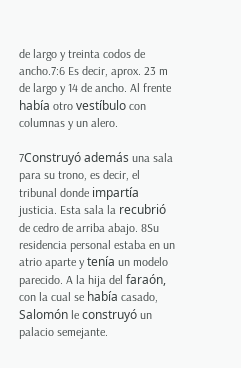de largo y treinta codos de ancho.7:6 Es decir, aprox. 23 m de largo y 14 de ancho. Al frente había otro vestíbulo con columnas y un alero.

7Construyó además una sala para su trono, es decir, el tribunal donde impartía justicia. Esta sala la recubrió de cedro de arriba abajo. 8Su residencia personal estaba en un atrio aparte y tenía un modelo parecido. A la hija del faraón, con la cual se había casado, Salomón le construyó un palacio semejante.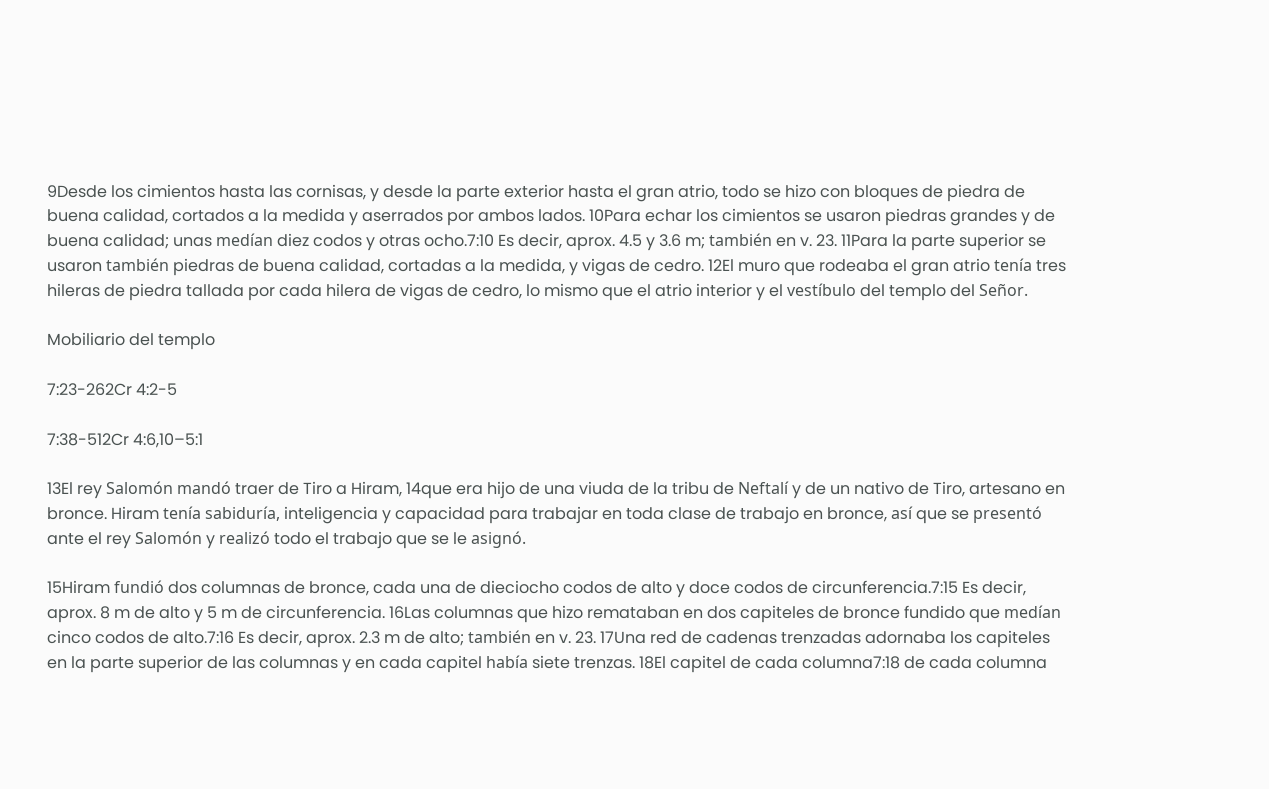9Desde los cimientos hasta las cornisas, y desde la parte exterior hasta el gran atrio, todo se hizo con bloques de piedra de buena calidad, cortados a la medida y aserrados por ambos lados. 10Para echar los cimientos se usaron piedras grandes y de buena calidad; unas medían diez codos y otras ocho.7:10 Es decir, aprox. 4.5 y 3.6 m; también en v. 23. 11Para la parte superior se usaron también piedras de buena calidad, cortadas a la medida, y vigas de cedro. 12El muro que rodeaba el gran atrio tenía tres hileras de piedra tallada por cada hilera de vigas de cedro, lo mismo que el atrio interior y el vestíbulo del templo del Señor.

Mobiliario del templo

7:23-262Cr 4:2-5

7:38-512Cr 4:6,10–5:1

13El rey Salomón mandó traer de Tiro a Hiram, 14que era hijo de una viuda de la tribu de Neftalí y de un nativo de Tiro, artesano en bronce. Hiram tenía sabiduría, inteligencia y capacidad para trabajar en toda clase de trabajo en bronce, así que se presentó ante el rey Salomón y realizó todo el trabajo que se le asignó.

15Hiram fundió dos columnas de bronce, cada una de dieciocho codos de alto y doce codos de circunferencia.7:15 Es decir, aprox. 8 m de alto y 5 m de circunferencia. 16Las columnas que hizo remataban en dos capiteles de bronce fundido que medían cinco codos de alto.7:16 Es decir, aprox. 2.3 m de alto; también en v. 23. 17Una red de cadenas trenzadas adornaba los capiteles en la parte superior de las columnas y en cada capitel había siete trenzas. 18El capitel de cada columna7:18 de cada columna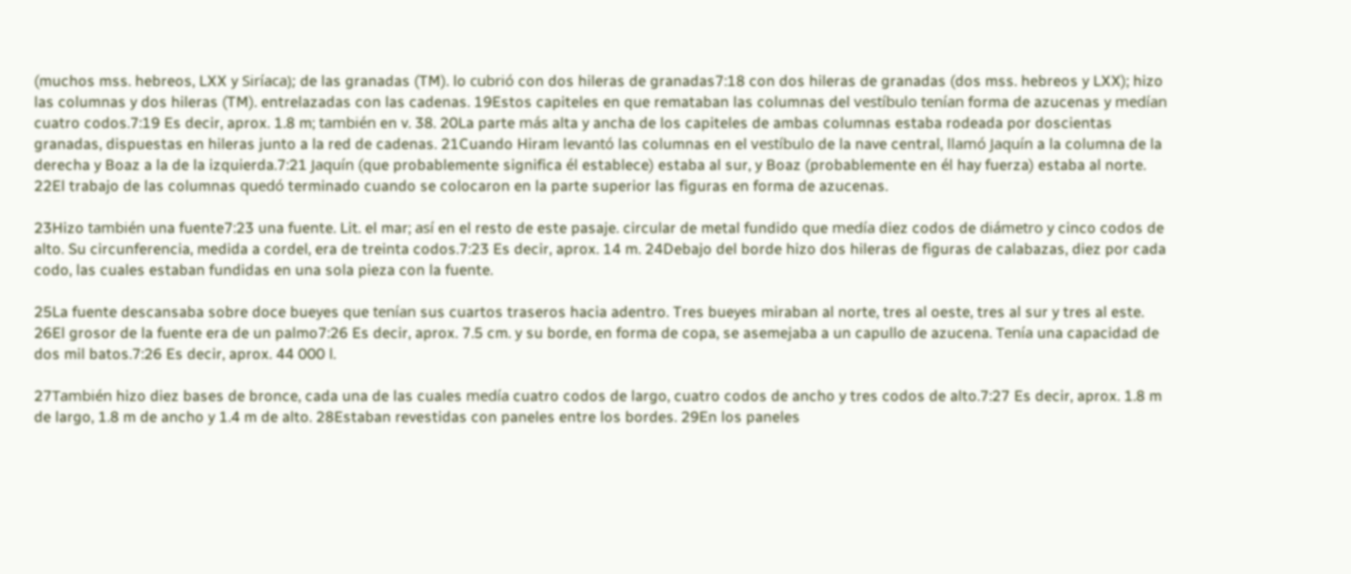(muchos mss. hebreos, LXX y Siríaca); de las granadas (TM). lo cubrió con dos hileras de granadas7:18 con dos hileras de granadas (dos mss. hebreos y LXX); hizo las columnas y dos hileras (TM). entrelazadas con las cadenas. 19Estos capiteles en que remataban las columnas del vestíbulo tenían forma de azucenas y medían cuatro codos.7:19 Es decir, aprox. 1.8 m; también en v. 38. 20La parte más alta y ancha de los capiteles de ambas columnas estaba rodeada por doscientas granadas, dispuestas en hileras junto a la red de cadenas. 21Cuando Hiram levantó las columnas en el vestíbulo de la nave central, llamó Jaquín a la columna de la derecha y Boaz a la de la izquierda.7:21 Jaquín (que probablemente significa él establece) estaba al sur, y Boaz (probablemente en él hay fuerza) estaba al norte. 22El trabajo de las columnas quedó terminado cuando se colocaron en la parte superior las figuras en forma de azucenas.

23Hizo también una fuente7:23 una fuente. Lit. el mar; así en el resto de este pasaje. circular de metal fundido que medía diez codos de diámetro y cinco codos de alto. Su circunferencia, medida a cordel, era de treinta codos.7:23 Es decir, aprox. 14 m. 24Debajo del borde hizo dos hileras de figuras de calabazas, diez por cada codo, las cuales estaban fundidas en una sola pieza con la fuente.

25La fuente descansaba sobre doce bueyes que tenían sus cuartos traseros hacia adentro. Tres bueyes miraban al norte, tres al oeste, tres al sur y tres al este. 26El grosor de la fuente era de un palmo7:26 Es decir, aprox. 7.5 cm. y su borde, en forma de copa, se asemejaba a un capullo de azucena. Tenía una capacidad de dos mil batos.7:26 Es decir, aprox. 44 000 l.

27También hizo diez bases de bronce, cada una de las cuales medía cuatro codos de largo, cuatro codos de ancho y tres codos de alto.7:27 Es decir, aprox. 1.8 m de largo, 1.8 m de ancho y 1.4 m de alto. 28Estaban revestidas con paneles entre los bordes. 29En los paneles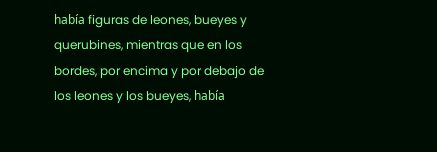había figuras de leones, bueyes y querubines, mientras que en los bordes, por encima y por debajo de los leones y los bueyes, había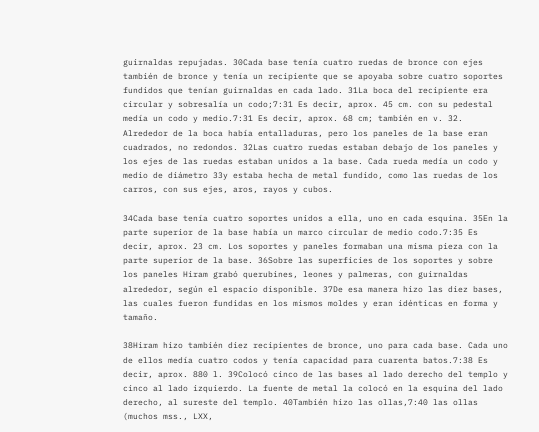guirnaldas repujadas. 30Cada base tenía cuatro ruedas de bronce con ejes también de bronce y tenía un recipiente que se apoyaba sobre cuatro soportes fundidos que tenían guirnaldas en cada lado. 31La boca del recipiente era circular y sobresalía un codo;7:31 Es decir, aprox. 45 cm. con su pedestal medía un codo y medio.7:31 Es decir, aprox. 68 cm; también en v. 32. Alrededor de la boca había entalladuras, pero los paneles de la base eran cuadrados, no redondos. 32Las cuatro ruedas estaban debajo de los paneles y los ejes de las ruedas estaban unidos a la base. Cada rueda medía un codo y medio de diámetro 33y estaba hecha de metal fundido, como las ruedas de los carros, con sus ejes, aros, rayos y cubos.

34Cada base tenía cuatro soportes unidos a ella, uno en cada esquina. 35En la parte superior de la base había un marco circular de medio codo.7:35 Es decir, aprox. 23 cm. Los soportes y paneles formaban una misma pieza con la parte superior de la base. 36Sobre las superficies de los soportes y sobre los paneles Hiram grabó querubines, leones y palmeras, con guirnaldas alrededor, según el espacio disponible. 37De esa manera hizo las diez bases, las cuales fueron fundidas en los mismos moldes y eran idénticas en forma y tamaño.

38Hiram hizo también diez recipientes de bronce, uno para cada base. Cada uno de ellos medía cuatro codos y tenía capacidad para cuarenta batos.7:38 Es decir, aprox. 880 l. 39Colocó cinco de las bases al lado derecho del templo y cinco al lado izquierdo. La fuente de metal la colocó en la esquina del lado derecho, al sureste del templo. 40También hizo las ollas,7:40 las ollas (muchos mss., LXX,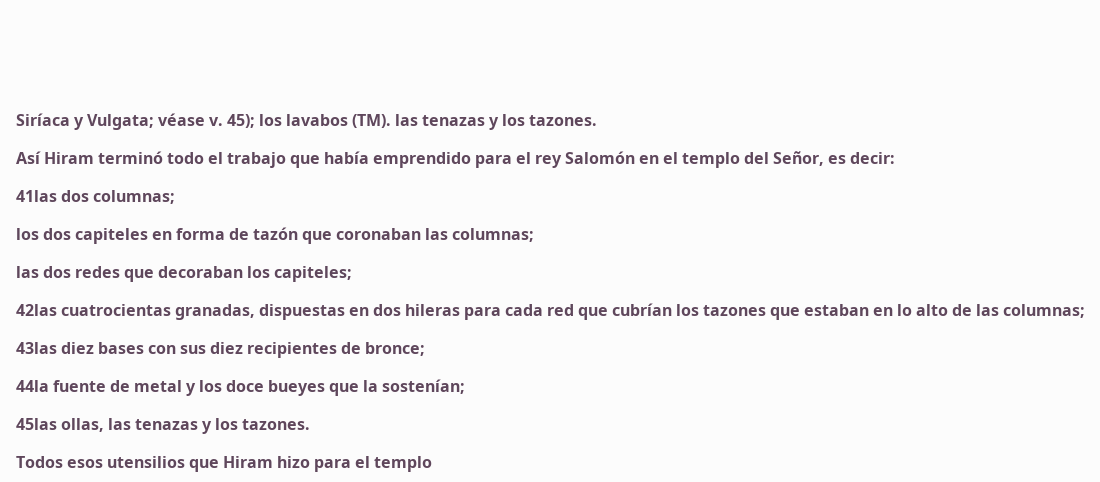Siríaca y Vulgata; véase v. 45); los lavabos (TM). las tenazas y los tazones.

Así Hiram terminó todo el trabajo que había emprendido para el rey Salomón en el templo del Señor, es decir:

41las dos columnas;

los dos capiteles en forma de tazón que coronaban las columnas;

las dos redes que decoraban los capiteles;

42las cuatrocientas granadas, dispuestas en dos hileras para cada red que cubrían los tazones que estaban en lo alto de las columnas;

43las diez bases con sus diez recipientes de bronce;

44la fuente de metal y los doce bueyes que la sostenían;

45las ollas, las tenazas y los tazones.

Todos esos utensilios que Hiram hizo para el templo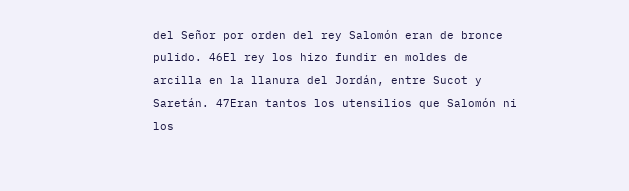del Señor por orden del rey Salomón eran de bronce pulido. 46El rey los hizo fundir en moldes de arcilla en la llanura del Jordán, entre Sucot y Saretán. 47Eran tantos los utensilios que Salomón ni los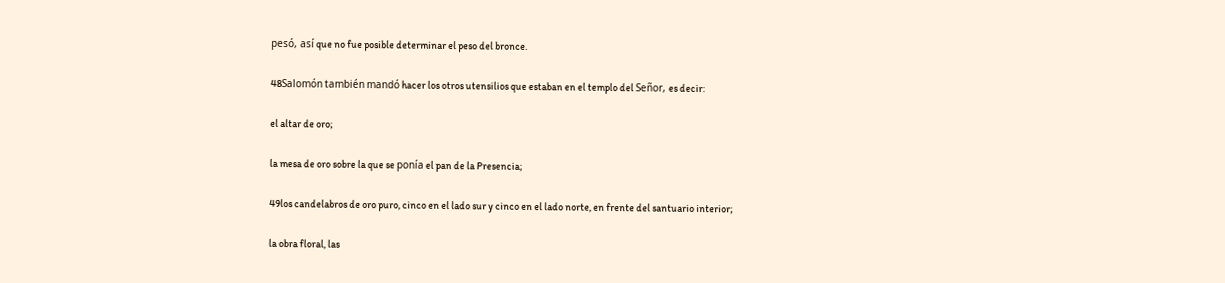pesó, así que no fue posible determinar el peso del bronce.

48Salomón también mandó hacer los otros utensilios que estaban en el templo del Señor, es decir:

el altar de oro;

la mesa de oro sobre la que se ponía el pan de la Presencia;

49los candelabros de oro puro, cinco en el lado sur y cinco en el lado norte, en frente del santuario interior;

la obra floral, las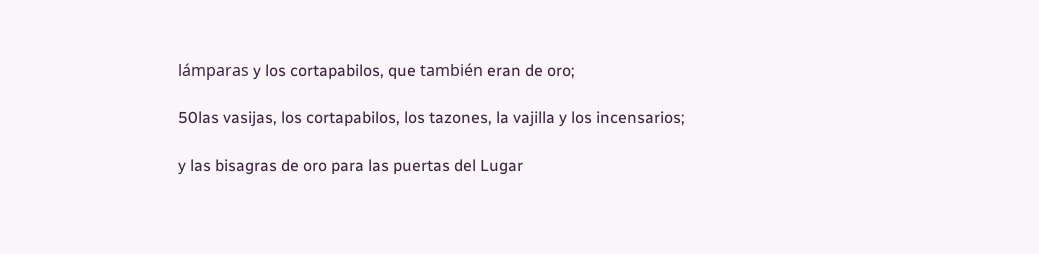lámparas y los cortapabilos, que también eran de oro;

50las vasijas, los cortapabilos, los tazones, la vajilla y los incensarios;

y las bisagras de oro para las puertas del Lugar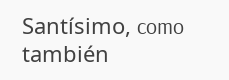Santísimo, como también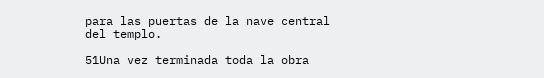para las puertas de la nave central del templo.

51Una vez terminada toda la obra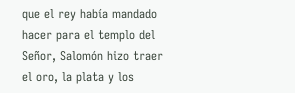que el rey había mandado hacer para el templo del Señor, Salomón hizo traer el oro, la plata y los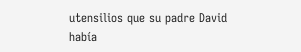utensilios que su padre David había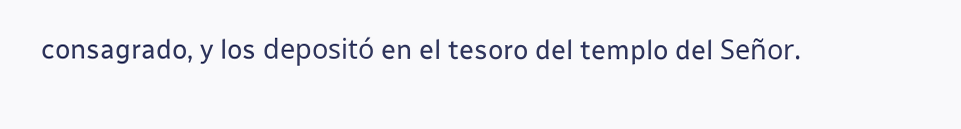consagrado, y los depositó en el tesoro del templo del Señor.